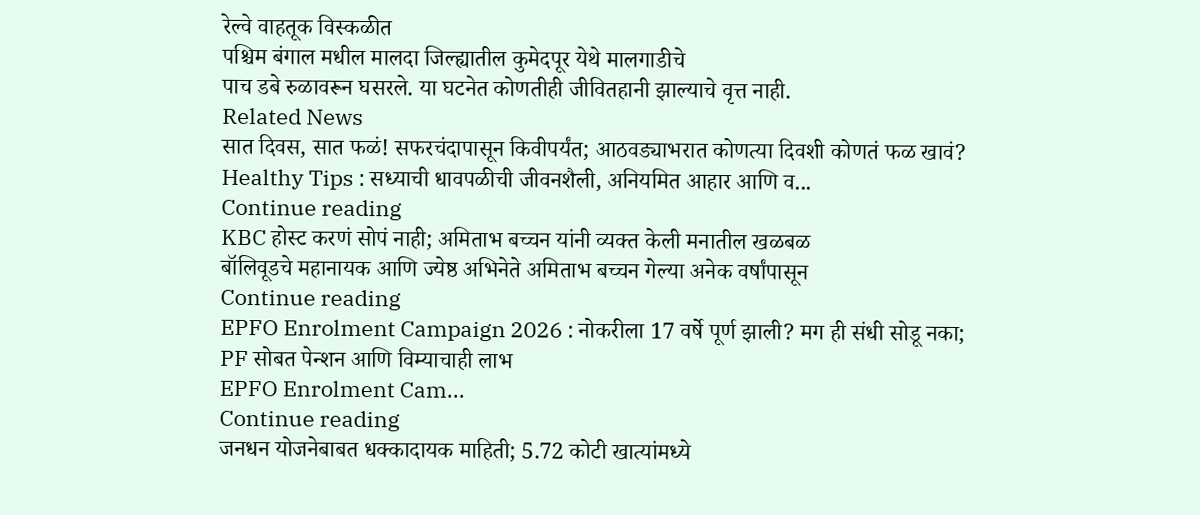रेल्वे वाहतूक विस्कळीत
पश्चिम बंगाल मधील मालदा जिल्ह्यातील कुमेदपूर येथे मालगाडीचे
पाच डबे रुळावरून घसरले. या घटनेत कोणतीही जीवितहानी झाल्याचे वृत्त नाही.
Related News
सात दिवस, सात फळं! सफरचंदापासून किवीपर्यंत; आठवड्याभरात कोणत्या दिवशी कोणतं फळ खावं?
Healthy Tips : सध्याची धावपळीची जीवनशैली, अनियमित आहार आणि व...
Continue reading
KBC होस्ट करणं सोपं नाही; अमिताभ बच्चन यांनी व्यक्त केली मनातील खळबळ
बॉलिवूडचे महानायक आणि ज्येष्ठ अभिनेते अमिताभ बच्चन गेल्या अनेक वर्षांपासून
Continue reading
EPFO Enrolment Campaign 2026 : नोकरीला 17 वर्षे पूर्ण झाली? मग ही संधी सोडू नका; PF सोबत पेन्शन आणि विम्याचाही लाभ
EPFO Enrolment Cam...
Continue reading
जनधन योजनेबाबत धक्कादायक माहिती; 5.72 कोटी खात्यांमध्ये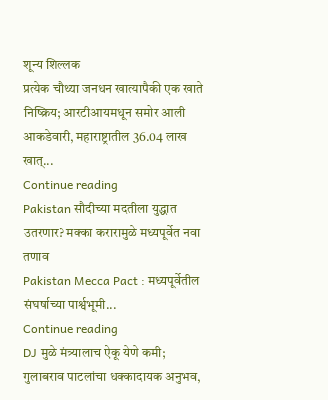शून्य शिल्लक
प्रत्येक चौथ्या जनधन खात्यापैकी एक खाते निष्क्रिय; आरटीआयमधून समोर आली आकडेवारी, महाराष्ट्रातील 36.04 लाख खात्...
Continue reading
Pakistan सौदीच्या मदतीला युद्धात उतरणार? मक्का करारामुळे मध्यपूर्वेत नवा तणाव
Pakistan Mecca Pact : मध्यपूर्वेतील संघर्षाच्या पार्श्वभूमी...
Continue reading
DJ मुळे मंत्र्यालाच ऐकू येणे कमी; गुलाबराव पाटलांचा धक्कादायक अनुभव,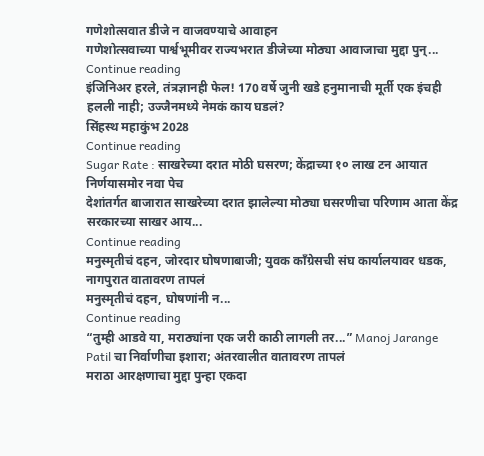गणेशोत्सवात डीजे न वाजवण्याचे आवाहन
गणेशोत्सवाच्या पार्श्वभूमीवर राज्यभरात डीजेच्या मोठ्या आवाजाचा मुद्दा पुन्...
Continue reading
इंजिनिअर हरले, तंत्रज्ञानही फेल! 170 वर्षे जुनी खडे हनुमानाची मूर्ती एक इंचही हलली नाही; उज्जैनमध्ये नेमकं काय घडलं?
सिंहस्थ महाकुंभ 2028
Continue reading
Sugar Rate : साखरेच्या दरात मोठी घसरण; केंद्राच्या १० लाख टन आयात निर्णयासमोर नवा पेच
देशांतर्गत बाजारात साखरेच्या दरात झालेल्या मोठ्या घसरणीचा परिणाम आता केंद्र सरकारच्या साखर आय...
Continue reading
मनुस्मृतीचं दहन, जोरदार घोषणाबाजी; युवक काँग्रेसची संघ कार्यालयावर धडक, नागपुरात वातावरण तापलं
मनुस्मृतीचं दहन, घोषणांनी न...
Continue reading
“तुम्ही आडवे या, मराठ्यांना एक जरी काठी लागली तर...” Manoj Jarange Patil चा निर्वाणीचा इशारा; अंतरवालीत वातावरण तापलं
मराठा आरक्षणाचा मुद्दा पुन्हा एकदा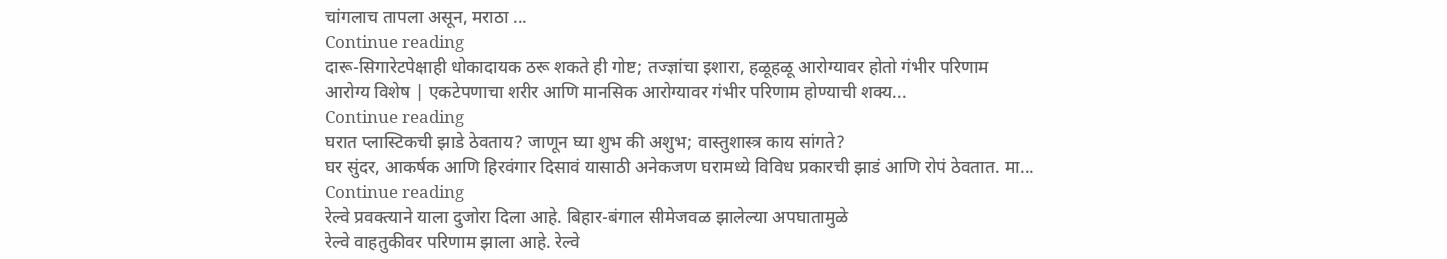चांगलाच तापला असून, मराठा ...
Continue reading
दारू-सिगारेटपेक्षाही धोकादायक ठरू शकते ही गोष्ट; तज्ज्ञांचा इशारा, हळूहळू आरोग्यावर होतो गंभीर परिणाम
आरोग्य विशेष | एकटेपणाचा शरीर आणि मानसिक आरोग्यावर गंभीर परिणाम होण्याची शक्य...
Continue reading
घरात प्लास्टिकची झाडे ठेवताय? जाणून घ्या शुभ की अशुभ; वास्तुशास्त्र काय सांगते?
घर सुंदर, आकर्षक आणि हिरवंगार दिसावं यासाठी अनेकजण घरामध्ये विविध प्रकारची झाडं आणि रोपं ठेवतात. मा...
Continue reading
रेल्वे प्रवक्त्याने याला दुजोरा दिला आहे. बिहार-बंगाल सीमेजवळ झालेल्या अपघातामुळे
रेल्वे वाहतुकीवर परिणाम झाला आहे. रेल्वे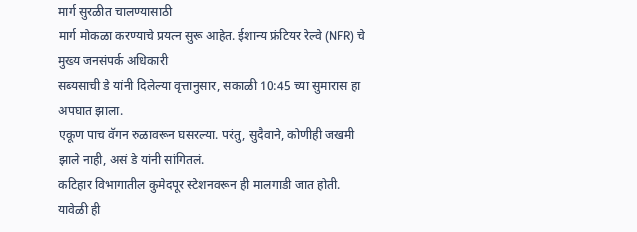मार्ग सुरळीत चालण्यासाठी
मार्ग मोकळा करण्याचे प्रयत्न सुरू आहेत. ईशान्य फ्रंटियर रेल्वे (NFR) चे मुख्य जनसंपर्क अधिकारी
सब्यसाची डे यांनी दिलेल्या वृत्तानुसार, सकाळी 10:45 च्या सुमारास हा अपघात झाला.
एकूण पाच वॅगन रुळावरून घसरल्या. परंतु, सुदैवाने, कोणीही जखमी झाले नाही, असं डे यांनी सांगितलं.
कटिहार विभागातील कुमेदपूर स्टेशनवरून ही मालगाडी जात होती.
यावेळी ही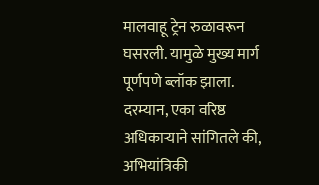मालवाहू ट्रेन रुळावरून घसरली. यामुळे मुख्य मार्ग पूर्णपणे ब्लॉक झाला.
दरम्यान, एका वरिष्ठ अधिकाऱ्याने सांगितले की, अभियांत्रिकी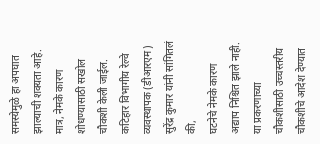समस्येमुळे हा अपघात झाल्याची शक्यता आहे.
मात्र, नेमके कारण शोधण्यासाठी सखोल चौकशी केली जाईल.
कटिहार विभागीय रेल्वे व्यवस्थापक (डीआरएम) सुरेंद्र कुमार यांनी सांगितलं की,
घटनेचे नेमके कारण अद्याप निश्चित झाले नाही.
या प्रकरणाच्या चौकशीसाठी उच्चस्तरीय चौकशीचे आदेश देण्यात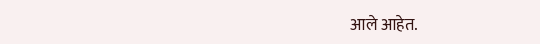आले आहेत.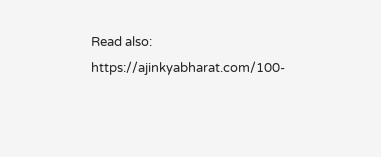Read also: https://ajinkyabharat.com/100-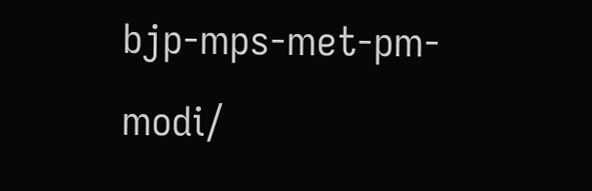bjp-mps-met-pm-modi/